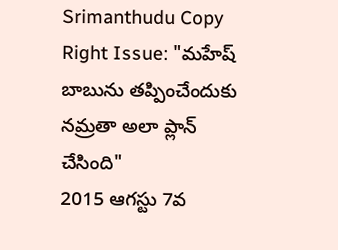Srimanthudu Copy Right Issue: "మహేష్ బాబును తప్పించేందుకు నమ్రతా అలా ప్లాన్ చేసింది"
2015 ఆగస్టు 7వ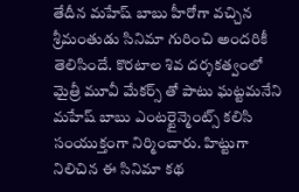తేదీన మహేష్ బాబు హీరోగా వచ్చిన శ్రీమంతుడు సినిమా గురించి అందరికీ తెలిసిందే. కొరటాల శివ దర్శకత్వంలో మైత్రీ మూవీ మేకర్స్ తో పాటు ఘట్టమనేని మహేష్ బాబు ఎంటర్టైన్మెంట్స్ కలిసి సంయుక్తంగా నిర్మించారు. హిట్టుగా నిలిచిన ఈ సినిమా కథ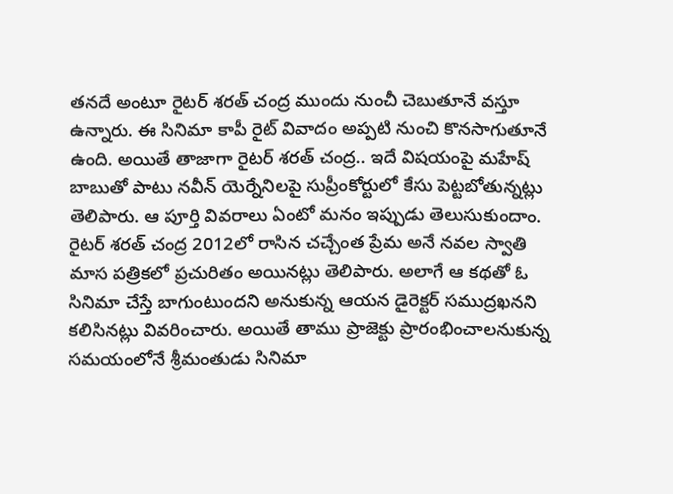తనదే అంటూ రైటర్ శరత్ చంద్ర ముందు నుంచీ చెబుతూనే వస్తూ ఉన్నారు. ఈ సినిమా కాపీ రైట్ వివాదం అప్పటి నుంచి కొనసాగుతూనే ఉంది. అయితే తాజాగా రైటర్ శరత్ చంద్ర.. ఇదే విషయంపై మహేష్ బాబుతో పాటు నవీన్ యెర్నేనిలపై సుప్రీంకోర్టులో కేసు పెట్టబోతున్నట్లు తెలిపారు. ఆ పూర్తి వివరాలు ఏంటో మనం ఇప్పుడు తెలుసుకుందాం.
రైటర్ శరత్ చంద్ర 2012లో రాసిన చచ్చేంత ప్రేమ అనే నవల స్వాతి మాస పత్రికలో ప్రచురితం అయినట్లు తెలిపారు. అలాగే ఆ కథతో ఓ సినిమా చేస్తే బాగుంటుందని అనుకున్న ఆయన డైరెక్టర్ సముద్రఖనని కలిసినట్లు వివరించారు. అయితే తాము ప్రాజెక్టు ప్రారంభించాలనుకున్న సమయంలోనే శ్రీమంతుడు సినిమా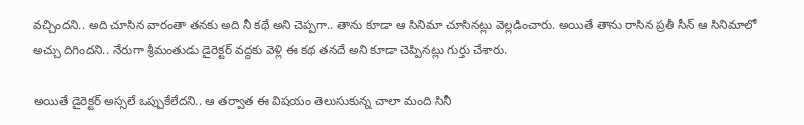వచ్చిందని.. అది చూసిన వారంతా తనకు అది నీ కథే అని చెప్పగా.. తాను కూడా ఆ సినిమా చూసినట్లు వెల్లడించారు. అయితే తాను రాసిన ప్రతీ సీన్ ఆ సినిమాలో అచ్చు దిగిందని.. నేరుగా శ్రీమంతుడు డైరెక్టర్ వద్దకు వెళ్లి ఈ కథ తనదే అని కూడా చెప్పినట్లు గుర్తు చేశారు.

అయితే డైరెక్టర్ అస్సలే ఒప్పుకేలేదని.. ఆ తర్వాత ఈ విషయం తెలుసుకున్న చాలా మంది సినీ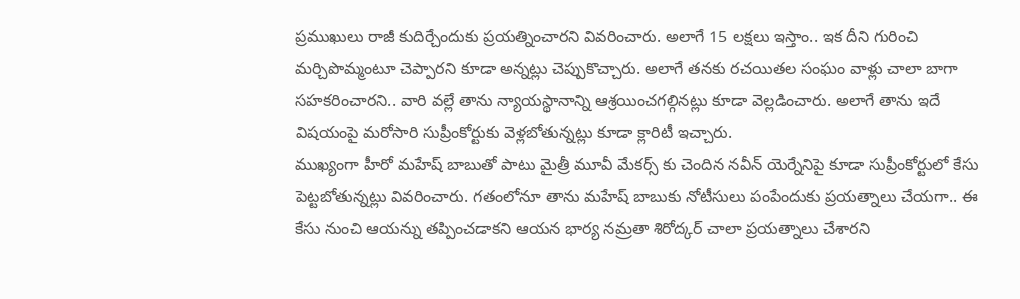ప్రముఖులు రాజీ కుదిర్చేందుకు ప్రయత్నించారని వివరించారు. అలాగే 15 లక్షలు ఇస్తాం.. ఇక దీని గురించి మర్చిపొమ్మంటూ చెప్పారని కూడా అన్నట్లు చెప్పుకొచ్చారు. అలాగే తనకు రచయితల సంఘం వాళ్లు చాలా బాగా సహకరించారని.. వారి వల్లే తాను న్యాయస్థానాన్ని ఆశ్రయించగల్గినట్లు కూడా వెల్లడించారు. అలాగే తాను ఇదే విషయంపై మరోసారి సుప్రీంకోర్టుకు వెళ్లబోతున్నట్లు కూడా క్లారిటీ ఇచ్చారు.
ముఖ్యంగా హీరో మహేష్ బాబుతో పాటు మైత్రీ మూవీ మేకర్స్ కు చెందిన నవీన్ యెర్నేనిపై కూడా సుప్రీంకోర్టులో కేసు పెట్టబోతున్నట్లు వివరించారు. గతంలోనూ తాను మహేష్ బాబుకు నోటీసులు పంపేందుకు ప్రయత్నాలు చేయగా.. ఈ కేసు నుంచి ఆయన్ను తప్పించడాకని ఆయన భార్య నమ్రతా శిరోద్కర్ చాలా ప్రయత్నాలు చేశారని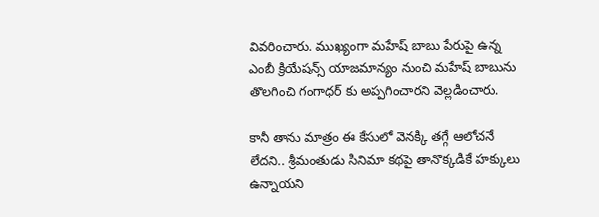వివరించారు. ముఖ్యంగా మహేష్ బాబు పేరుపై ఉన్న ఎంబీ క్రియేషన్స్ యాజమాన్యం నుంచి మహేష్ బాబును తొలగించి గంగాధర్ కు అప్పగించారని వెల్లడించారు.

కానీ తాను మాత్రం ఈ కేసులో వెనక్కి తగ్గే ఆలోచనే లేదని.. శ్రీమంతుడు సినిమా కథపై తానొక్కడికే హక్కులు ఉన్నాయని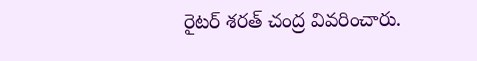రైటర్ శరత్ చంద్ర వివరించారు.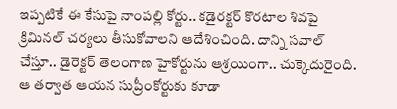ఇప్పటికే ఈ కేసుపై నాంపల్లి కోర్టు.. కడైరక్టర్ కొరటాల శివపై క్రిమినల్ చర్యలు తీసుకోవాలని ఆదేశించింది. దాన్ని సవాల్ చేస్తూ.. డైరెక్టర్ తెలంగాణ హైకోర్టును ఆశ్రయింగా.. చుక్కెదురైంది. ఆ తర్వాత ఆయన సుప్రీంకోర్టుకు కూడా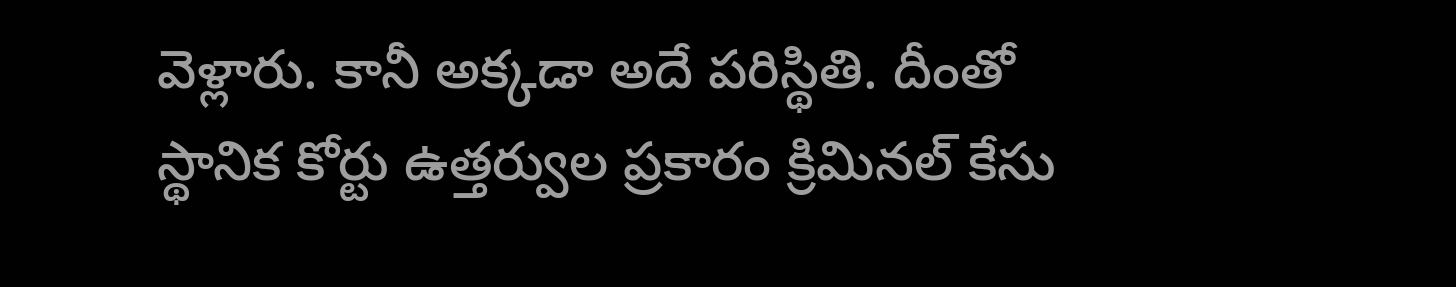వెళ్లారు. కానీ అక్కడా అదే పరిస్థితి. దీంతో స్థానిక కోర్టు ఉత్తర్వుల ప్రకారం క్రిమినల్ కేసు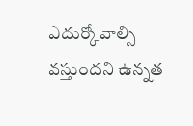ఎదుర్కోవాల్సి వస్తుందని ఉన్నత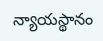న్యాయస్థానం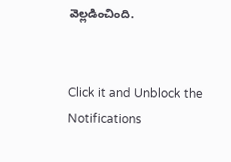వెల్లడించింది.


Click it and Unblock the Notifications